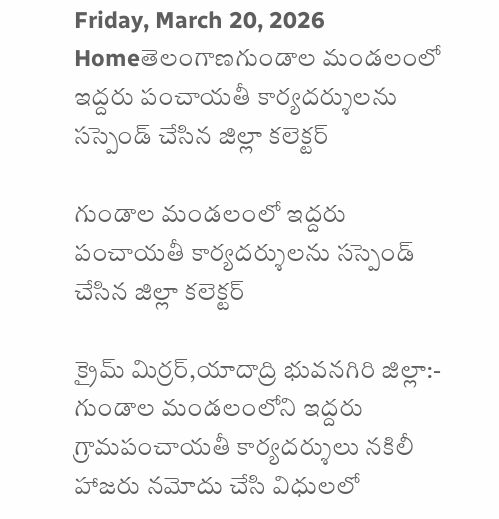Friday, March 20, 2026
Homeతెలంగాణగుండాల మండలంలో ఇద్దరు పంచాయతీ కార్యదర్శులను సస్పెండ్ చేసిన జిల్లా కలెక్టర్

గుండాల మండలంలో ఇద్దరు పంచాయతీ కార్యదర్శులను సస్పెండ్ చేసిన జిల్లా కలెక్టర్

క్రైమ్ మిర్రర్,యాదాద్రి భువనగిరి జిల్లా:- గుండాల మండలంలోని ఇద్దరు గ్రామపంచాయతీ కార్యదర్శులు నకిలీ హాజరు నమోదు చేసి విధులలో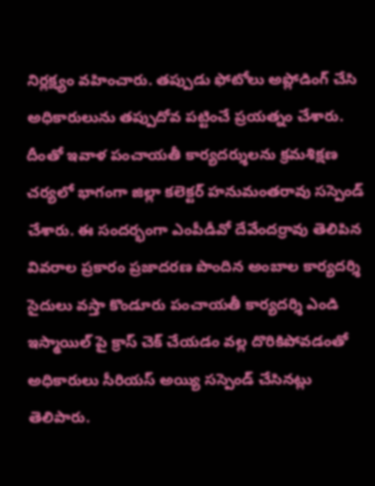నిర్లక్ష్యం వహించారు. తప్పుడు ఫోటోలు అప్లోడింగ్ చేసి అధికారులును తప్పుదోవ పట్టించే ప్రయత్నం చేశారు. దీంతో ఇవాళ పంచాయతీ కార్యదర్శులను క్రమశిక్షణ చర్యలో భాగంగా జిల్లా కలెక్టర్ హనుమంతరావు సస్పెండ్ చేశారు. ఈ సందర్భంగా ఎంపీడీవో దేవేందర్రావు తెలిపిన వివరాల ప్రకారం ప్రజాదరణ పొందిన అంబాల కార్యదర్శి సైదులు వస్తా కొండూరు పంచాయతీ కార్యదర్శి ఎండి ఇస్మాయిల్ పై క్రాస్ చెక్ చేయడం వల్ల దొరికిపోవడంతో అధికారులు సీరియస్ అయ్యి సస్పెండ్ చేసినట్లు తెలిపారు.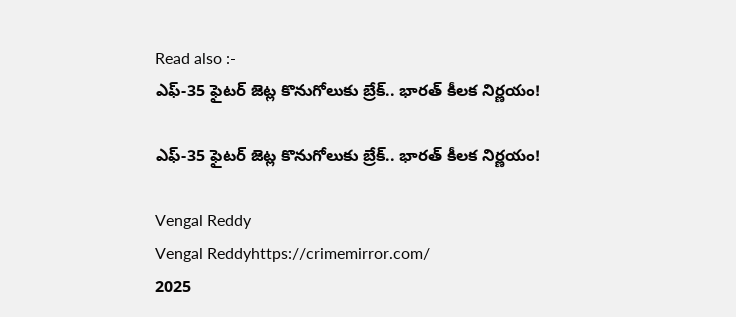Read also :-
ఎఫ్‌-35 ఫైటర్‌ జెట్ల కొనుగోలుకు బ్రేక్.. భారత్ కీలక నిర్ణయం!

ఎఫ్‌-35 ఫైటర్‌ జెట్ల కొనుగోలుకు బ్రేక్.. భారత్ కీలక నిర్ణయం!

Vengal Reddy
Vengal Reddyhttps://crimemirror.com/
2025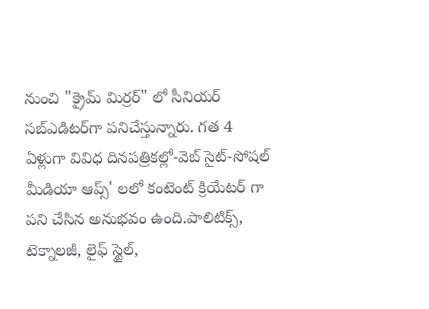నుంచి "క్రైమ్ మిర్రర్" లో సీనియర్ సబ్‌ఎడిటర్‌గా పనిచేస్తున్నారు. గత 4 ఏళ్లుగా వివిధ దినపత్రికల్లో-వెబ్ సైట్-సోషల్ మీడియా ఆప్స్' లలో కంటెంట్ క్రియేటర్ గా పని చేసిన అనుభవం ఉంది.పాలిటిక్స్‌, టెక్నాలజీ, లైఫ్‌ స్టైల్‌,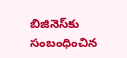బిజినెస్‌కు సంబంధించిన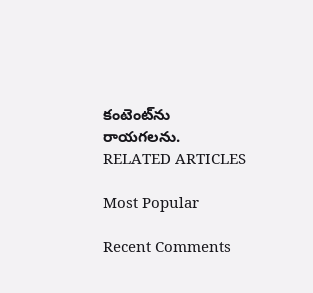కంటెంట్‌ను రాయగలను.
RELATED ARTICLES

Most Popular

Recent Comments